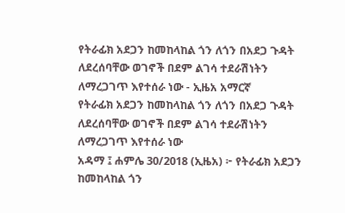የትራፊክ አደጋን ከመከላከል ጎን ለጎን በአደጋ ጉዳት ለደረሰባቸው ወገኖች በደም ልገሳ ተደራሽነትን ለማረጋገጥ እየተሰራ ነው - ኢዜአ አማርኛ
የትራፊክ አደጋን ከመከላከል ጎን ለጎን በአደጋ ጉዳት ለደረሰባቸው ወገኖች በደም ልገሳ ተደራሽነትን ለማረጋገጥ እየተሰራ ነው
አዳማ ፤ ሐምሌ 30/2018 (ኢዜአ) ፦ የትራፊክ አደጋን ከመከላከል ጎን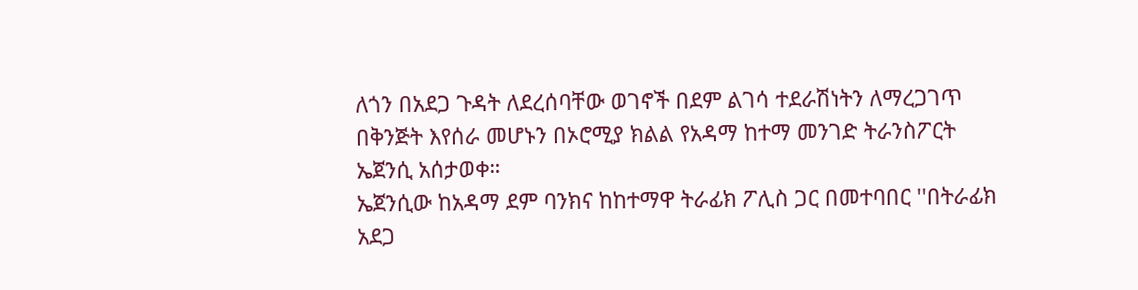ለጎን በአደጋ ጉዳት ለደረሰባቸው ወገኖች በደም ልገሳ ተደራሽነትን ለማረጋገጥ በቅንጅት እየሰራ መሆኑን በኦሮሚያ ክልል የአዳማ ከተማ መንገድ ትራንስፖርት ኤጀንሲ አሰታወቀ።
ኤጀንሲው ከአዳማ ደም ባንክና ከከተማዋ ትራፊክ ፖሊስ ጋር በመተባበር ''በትራፊክ አደጋ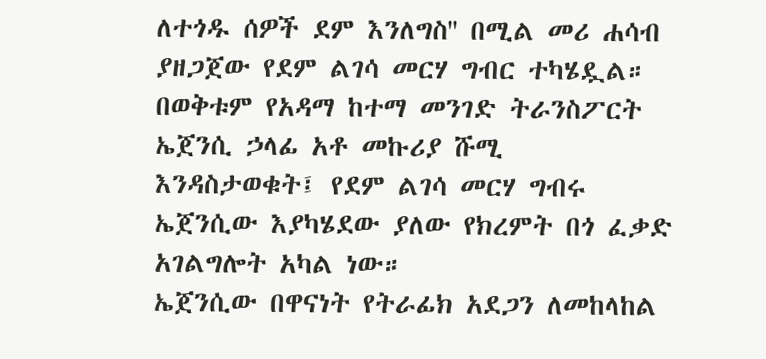ለተጎዱ ሰዎች ደም እንለግስ'' በሚል መሪ ሐሳብ ያዘጋጀው የደም ልገሳ መርሃ ግብር ተካሄዷል።
በወቅቱም የአዳማ ከተማ መንገድ ትራንስፖርት ኤጀንሲ ኃላፊ አቶ መኩሪያ ሹሚ እንዳስታወቁት፤ የደም ልገሳ መርሃ ግብሩ ኤጀንሲው እያካሄደው ያለው የክረምት በጎ ፈቃድ አገልግሎት አካል ነው።
ኤጀንሲው በዋናነት የትራፊክ አደጋን ለመከላከል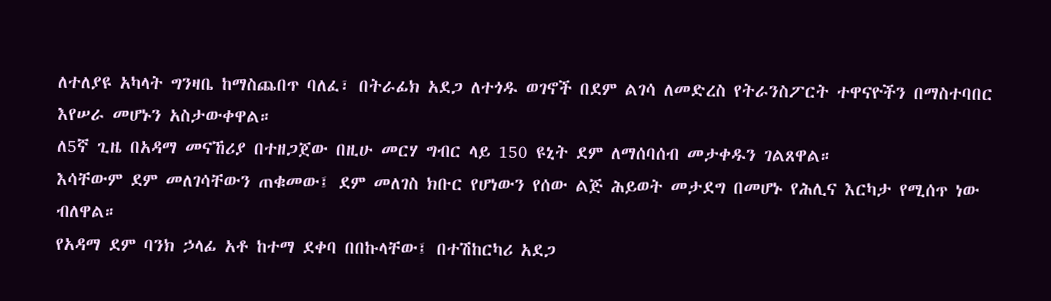ለተለያዩ አካላት ግንዛቤ ከማስጨበጥ ባለፈ፣ በትራፊክ አደጋ ለተጎዱ ወገኖች በደም ልገሳ ለመድረስ የትራንስፖርት ተዋናዮችን በማስተባበር እየሠራ መሆኑን አስታውቀዋል።
ለ5ኛ ጊዜ በአዳማ መናኸሪያ በተዘጋጀው በዚሁ መርሃ ግብር ላይ 150 ዩኒት ደም ለማሰባሰብ መታቀዱን ገልጸዋል።
እሳቸውም ደም መለገሳቸውን ጠቁመው፤ ደም መለገስ ክቡር የሆነውን የሰው ልጅ ሕይወት መታደግ በመሆኑ የሕሊና እርካታ የሚሰጥ ነው ብለዋል።
የአዳማ ደም ባንክ ኃላፊ አቶ ከተማ ደቀባ በበኩላቸው፤ በተሽከርካሪ አደጋ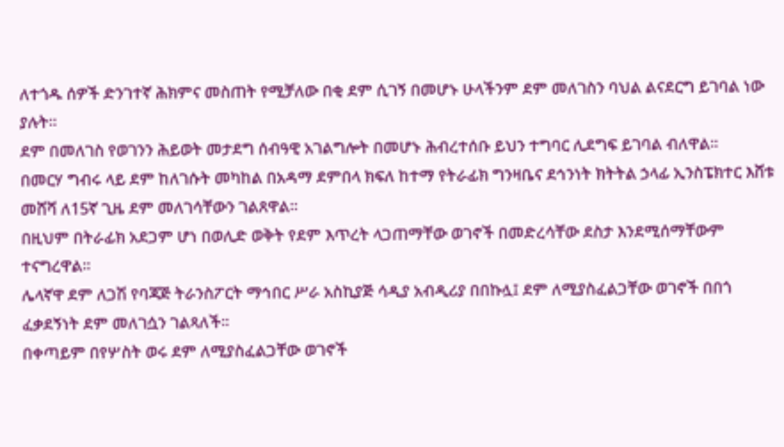ለተጎዱ ሰዎች ድንገተኛ ሕክምና መስጠት የሚቻለው በቂ ደም ሲገኝ በመሆኑ ሁላችንም ደም መለገስን ባህል ልናደርግ ይገባል ነው ያሉት።
ደም በመለገስ የወገንን ሕይወት መታደግ ሰብዓዊ አገልግሎት በመሆኑ ሕብረተሰቡ ይህን ተግባር ሊደግፍ ይገባል ብለዋል።
በመርሃ ግብሩ ላይ ደም ከለገሱት መካከል በአዳማ ደምበላ ክፍለ ከተማ የትራፊክ ግንዛቤና ደኅንነት ክትትል ኃላፊ ኢንስፔክተር እሸቱ መሸሻ ለ15ኛ ጊዜ ደም መለገሳቸውን ገልጸዋል።
በዚህም በትራፊክ አደጋም ሆነ በወሊድ ወቅት የደም እጥረት ላጋጠማቸው ወገኖች በመድረሳቸው ደስታ እንደሚሰማቸውም ተናግረዋል።
ሌላኛዋ ደም ለጋሽ የባጃጅ ትራንስፖርት ማኅበር ሥራ አስኪያጅ ሳዲያ አብዲሪያ በበኩሏ፤ ደም ለሚያስፈልጋቸው ወገኖች በበጎ ፈቃደኝነት ደም መለገሷን ገልጻለች።
በቀጣይም በየሦስት ወሩ ደም ለሚያስፈልጋቸው ወገኖች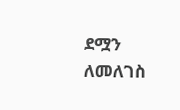ደሟን ለመለገስ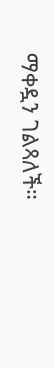ማቀዷን ገልጻለች።